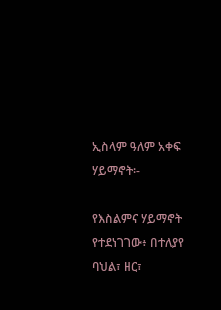ኢስላም ዓለም አቀፍ ሃይማኖት፡-

የእስልምና ሃይማኖት የተደነገገው፥ በተለያየ ባህል፣ ዘር፣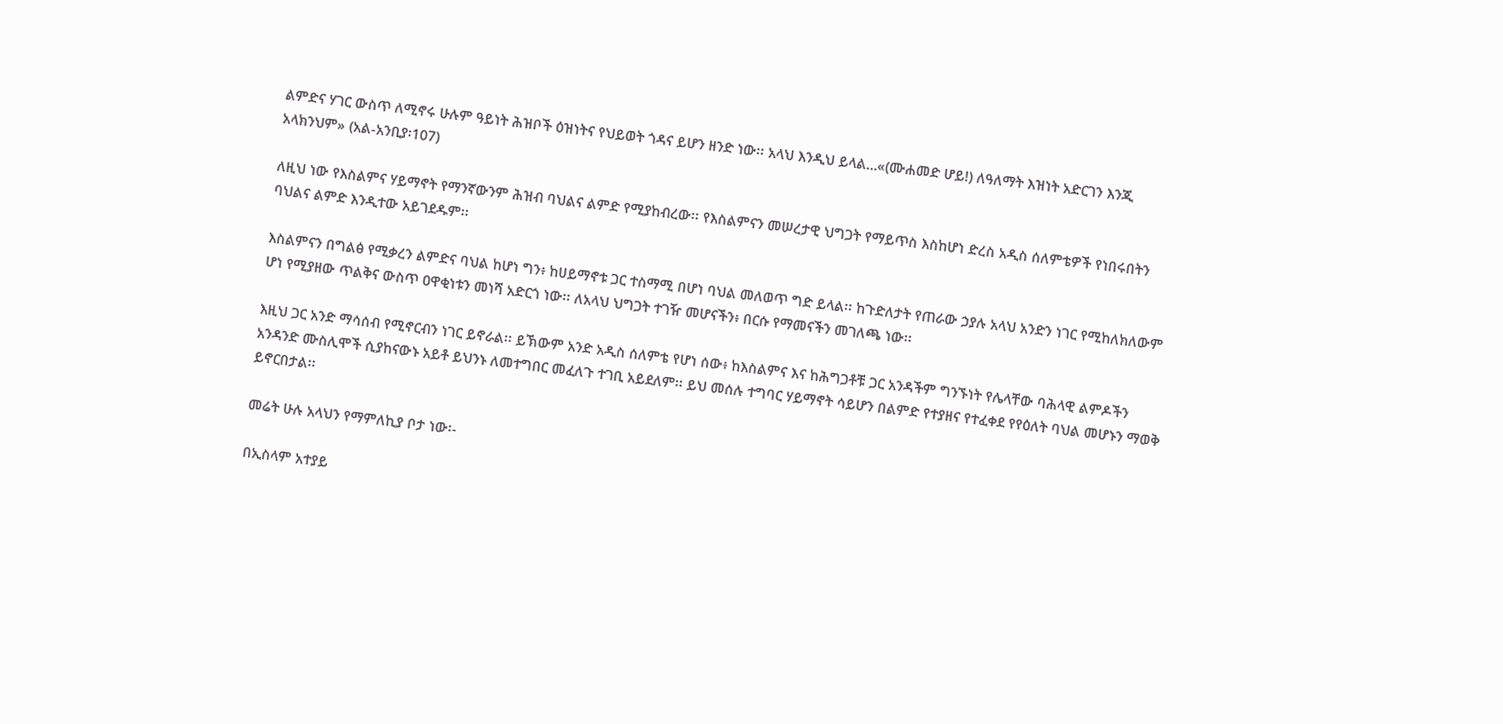ልምድና ሃገር ውስጥ ለሚኖሩ ሁሉም ዓይነት ሕዝቦች ዕዝነትና የህይወት ጎዳና ይሆን ዘንድ ነው፡፡ አላህ እንዲህ ይላል…«(ሙሐመድ ሆይ!) ለዓለማት እዝነት አድርገን እንጂ አላክንህም» (አል-አንቢያ፡107)

ለዚህ ነው የእስልምና ሃይማኖት የማንኛውንም ሕዝብ ባህልና ልምድ የሚያከብረው፡፡ የእስልምናን መሠረታዊ ህግጋት የማይጥስ እስከሆነ ድረስ አዲስ ሰለምቴዎች የነበሩበትን ባህልና ልምድ እንዲተው አይገደዱም፡፡

እስልምናን በግልፅ የሚቃረን ልምድና ባህል ከሆነ ግን፥ ከሀይማኖቱ ጋር ተስማሚ በሆነ ባህል መለወጥ ግድ ይላል፡፡ ከጉድለታት የጠራው ኃያሉ አላህ አንድን ነገር የሚከለክለውም ሆነ የሚያዘው ጥልቅና ውስጥ ዐዋቂነቱን መነሻ አድርጎ ነው፡፡ ለአላህ ህግጋት ተገዥ መሆናችን፥ በርሱ የማመናችን መገለጫ ነው፡፡

እዚህ ጋር አንድ ማሳሰብ የሚኖርብን ነገር ይኖራል፡፡ ይኽውም አንድ አዲስ ሰለምቴ የሆነ ሰው፥ ከእስልምና እና ከሕግጋቶቹ ጋር አንዳችም ግንኙነት የሌላቸው ባሕላዊ ልምዶችን አንዳንድ ሙስሊሞች ሲያከናውኑ አይቶ ይህንኑ ለመተግበር መፈለጉ ተገቢ አይደለም፡፡ ይህ መሰሉ ተግባር ሃይማኖት ሳይሆን በልምድ የተያዘና የተፈቀደ የየዕለት ባህል መሆኑን ማወቅ ይኖርበታል፡፡

መሬት ሁሉ አላህን የማምለኪያ ቦታ ነው፡-

በኢስላም አተያይ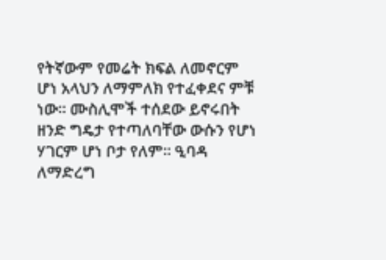የትኛውም የመሬት ክፍል ለመኖርም ሆነ አላህን ለማምለክ የተፈቀደና ምቹ ነው፡፡ ሙስሊሞች ተሰደው ይኖሩበት ዘንድ ግዴታ የተጣለባቸው ውሱን የሆነ ሃገርም ሆነ ቦታ የለም፡፡ ዒባዳ ለማድረግ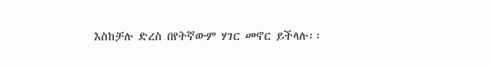እስከቻሉ ድረስ በየትኛውም ሃገር መኖር ይችላሉ፡፡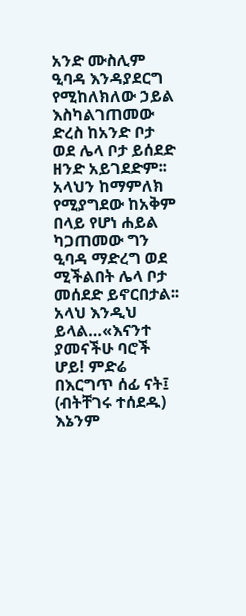አንድ ሙስሊም ዒባዳ እንዳያደርግ የሚከለክለው ኃይል እስካልገጠመው ድረስ ከአንድ ቦታ ወደ ሌላ ቦታ ይሰደድ ዘንድ አይገደድም፡፡ አላህን ከማምለክ የሚያግደው ከአቅም በላይ የሆነ ሐይል ካጋጠመው ግን ዒባዳ ማድረግ ወደ ሚችልበት ሌላ ቦታ መሰደድ ይኖርበታል፡፡ አላህ እንዲህ ይላል…«እናንተ ያመናችሁ ባሮች ሆይ! ምድሬ በእርግጥ ሰፊ ናት፤ (ብትቸገሩ ተሰደዱ) እኔንም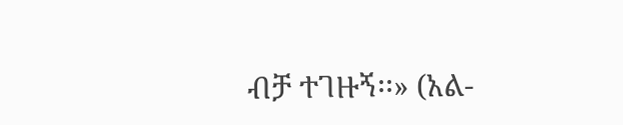ብቻ ተገዙኝ፡፡» (አል-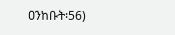ዐንከቡት፡56)